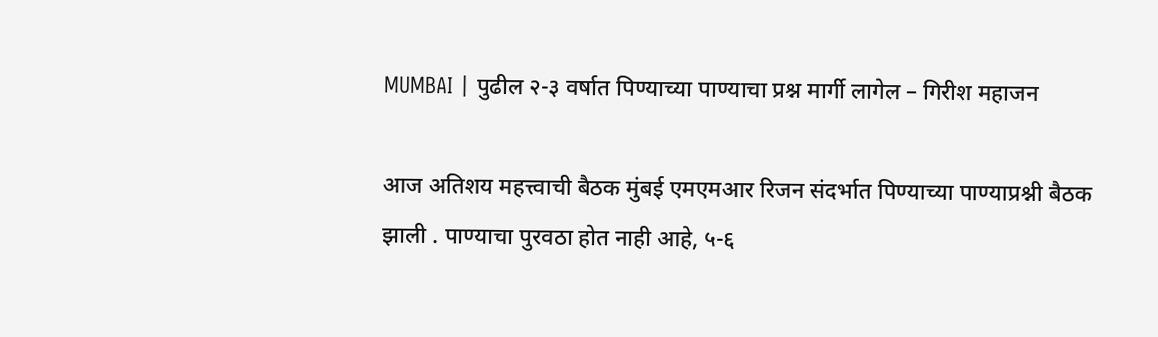MUMBAI | पुढील २-३ वर्षात पिण्याच्या पाण्याचा प्रश्न मार्गी लागेल – गिरीश महाजन

आज अतिशय महत्त्वाची बैठक मुंबई एमएमआर रिजन संदर्भात पिण्याच्या पाण्याप्रश्नी बैठक झाली . पाण्याचा पुरवठा होत नाही आहे, ५-६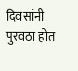दिवसांनी पुरवठा होत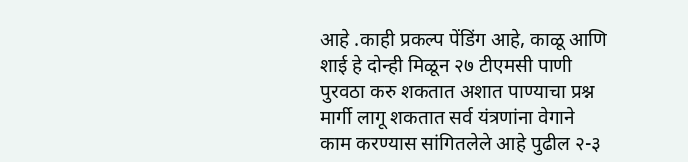आहे .काही प्रकल्प पेंडिंग आहे, काळू आणि शाई हे दोन्ही मिळून २७ टीएमसी पाणी पुरवठा करु शकतात अशात पाण्याचा प्रश्न मार्गी लागू शकतात सर्व यंत्रणांना वेगाने काम करण्यास सांगितलेले आहे पुढील २-३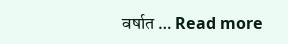वर्षात … Read more